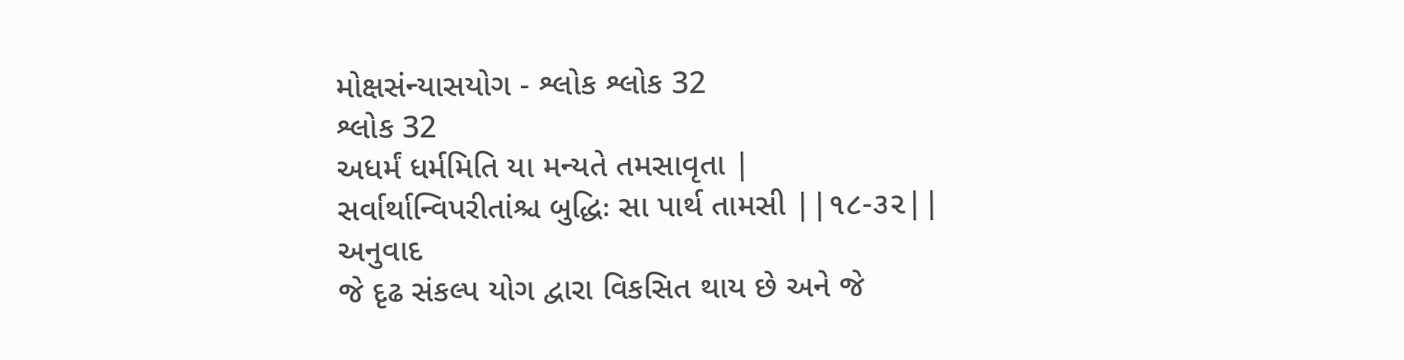મોક્ષસંન્યાસયોગ - શ્લોક શ્લોક 32
શ્લોક 32
અધર્મં ધર્મમિતિ યા મન્યતે તમસાવૃતા |
સર્વાર્થાન્વિપરીતાંશ્ચ બુદ્ધિઃ સા પાર્થ તામસી ||૧૮-૩૨||
અનુવાદ
જે દૃઢ સંકલ્પ યોગ દ્વારા વિકસિત થાય છે અને જે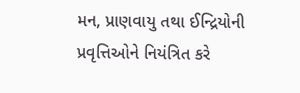મન, પ્રાણવાયુ તથા ઈન્દ્રિયોની પ્રવૃત્તિઓને નિયંત્રિત કરે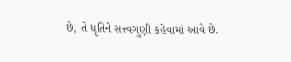છે, તે ધૃતિને સત્ત્વગુણી કહેવામાં આવે છે.